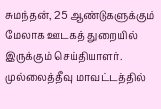சுமந்தன், 25 ஆண்டுகளுக்கும் மேலாக ஊடகத் துறையில் இருக்கும் செய்தியாளர். முல்லைத்தீவு மாவட்டத்தில்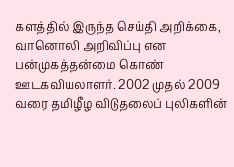களத்தில் இருந்த செய்தி அறிக்கை, வானொலி அறிவிப்பு என பன்முகத்தன்மை கொண் ஊடகவியலாளர். 2002 முதல் 2009 வரை தமிழீழ விடுதலைப் புலிகளின்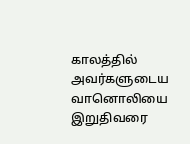காலத்தில் அவர்களுடைய வானொலியை இறுதிவரை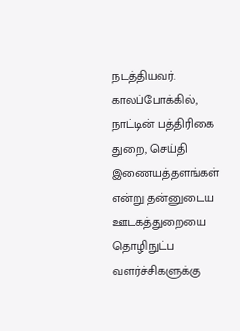நடத்தியவர்.
காலப்போக்கில், நாட்டின் பத்திரிகை துறை, செய்தி இணையத்தளங்கள் என்று தன்னுடைய ஊடகத்துறையை தொழிநுட்ப வளர்ச்சிகளுக்கு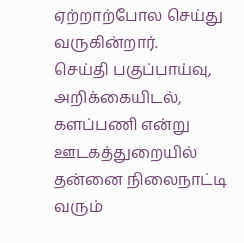ஏற்றாற்போல செய்து வருகின்றார்.
செய்தி பகுப்பாய்வு, அறிக்கையிடல், களப்பணி என்று ஊடகத்துறையில் தன்னை நிலைநாட்டி வரும்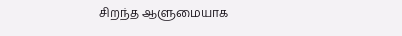சிறந்த ஆளுமையாக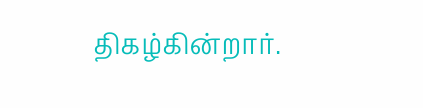திகழ்கின்றார்.